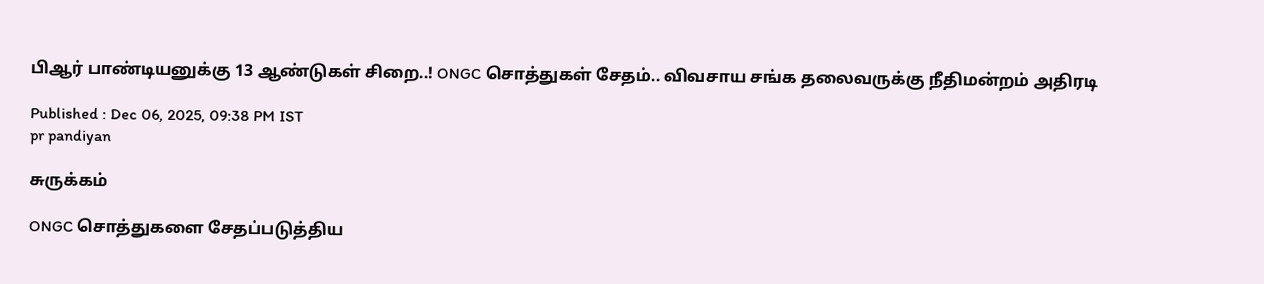பிஆர் பாண்டியனுக்கு 13 ஆண்டுகள் சிறை..! ONGC சொத்துகள் சேதம்.. விவசாய சங்க தலைவருக்கு நீதிமன்றம் அதிரடி

Published : Dec 06, 2025, 09:38 PM IST
pr pandiyan

சுருக்கம்

ONGC சொத்துகளை சேதப்படுத்திய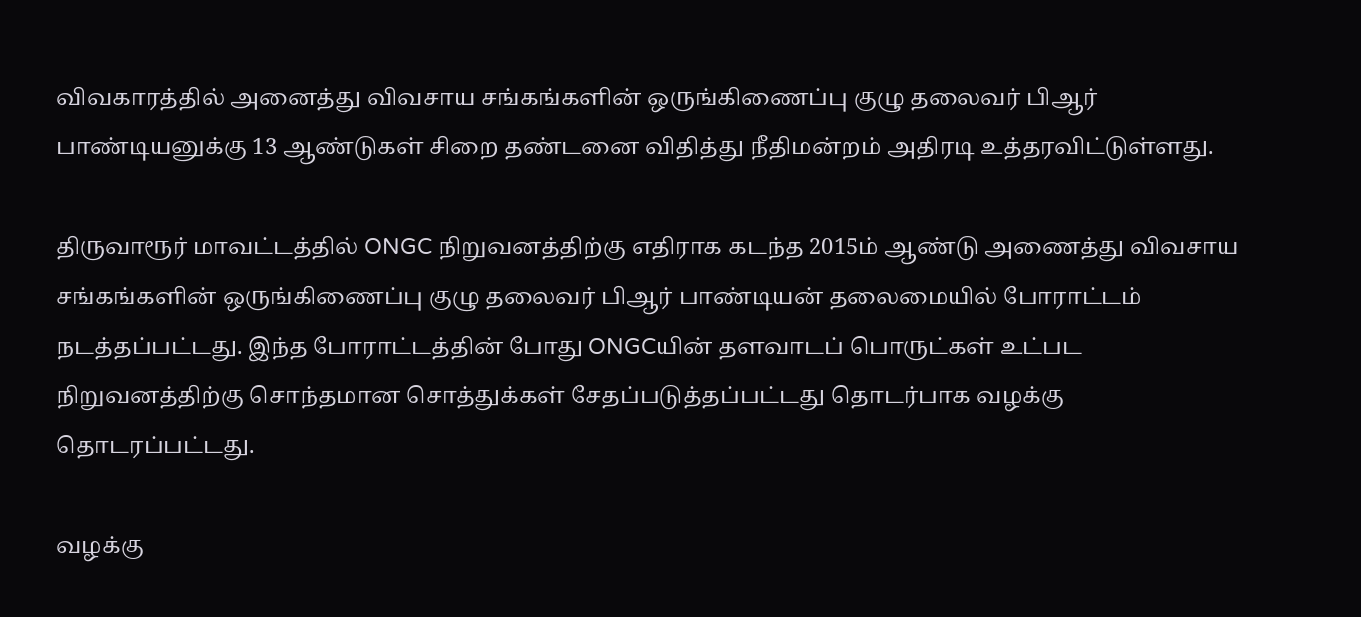விவகாரத்தில் அனைத்து விவசாய சங்கங்களின் ஒருங்கிணைப்பு குழு தலைவர் பிஆர் பாண்டியனுக்கு 13 ஆண்டுகள் சிறை தண்டனை விதித்து நீதிமன்றம் அதிரடி உத்தரவிட்டுள்ளது.

திருவாரூர் மாவட்டத்தில் ONGC நிறுவனத்திற்கு எதிராக கடந்த 2015ம் ஆண்டு அணைத்து விவசாய சங்கங்களின் ஒருங்கிணைப்பு குழு தலைவர் பிஆர் பாண்டியன் தலைமையில் போராட்டம் நடத்தப்பட்டது. இந்த போராட்டத்தின் போது ONGCயின் தளவாடப் பொருட்கள் உட்பட நிறுவனத்திற்கு சொந்தமான சொத்துக்கள் சேதப்படுத்தப்பட்டது தொடர்பாக வழக்கு தொடரப்பட்டது.

வழக்கு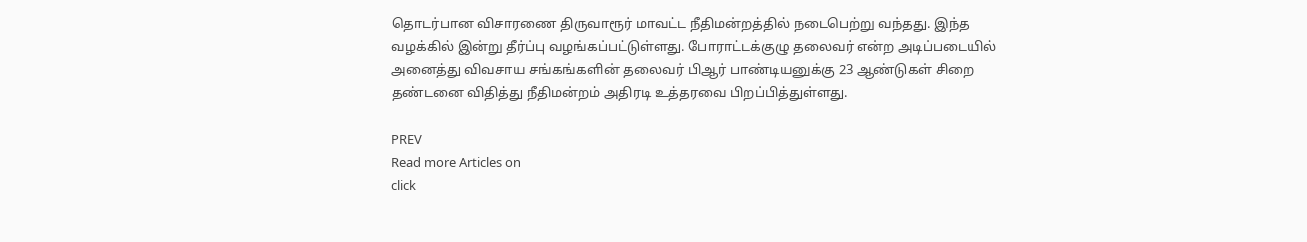தொடர்பான விசாரணை திருவாரூர் மாவட்ட நீதிமன்றத்தில் நடைபெற்று வந்தது. இந்த வழக்கில் இன்று தீர்ப்பு வழங்கப்பட்டுள்ளது. போராட்டக்குழு தலைவர் என்ற அடிப்படையில் அனைத்து விவசாய சங்கங்களின் தலைவர் பிஆர் பாண்டியனுக்கு 23 ஆண்டுகள் சிறை தண்டனை விதித்து நீதிமன்றம் அதிரடி உத்தரவை பிறப்பித்துள்ளது.

PREV
Read more Articles on
click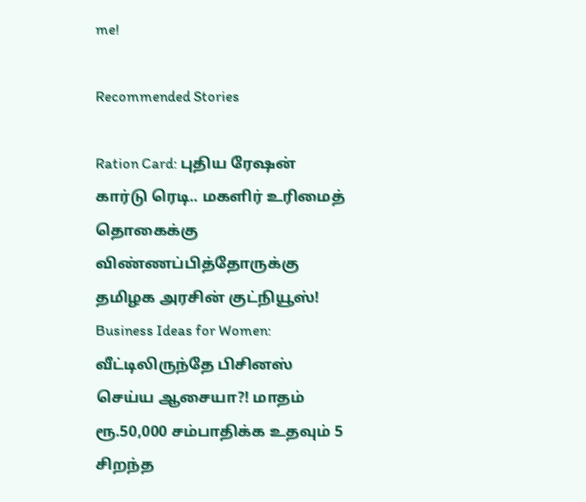me!

Recommended Stories

Ration Card: புதிய ரேஷன் கார்டு ரெடி.. மகளிர் உரிமைத் தொகைக்கு விண்ணப்பித்தோருக்கு தமிழக அரசின் குட்நியூஸ்!
Business Ideas for Women: வீட்டிலிருந்தே பிசினஸ் செய்ய ஆசையா?! மாதம் ரூ.50,000 சம்பாதிக்க உதவும் 5 சிறந்த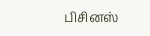பிசினஸ்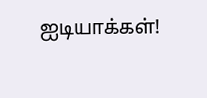ஐடியாக்கள்!